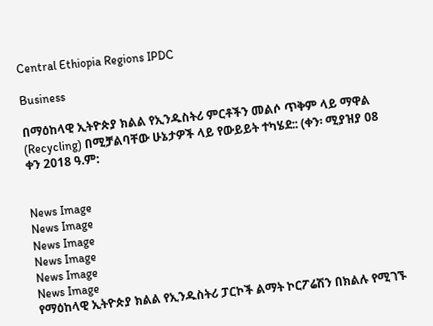Central Ethiopia Regions IPDC

Business

በማዕከላዊ ኢትዮጵያ ክልል የኢንዱስትሪ ምርቶችን መልሶ ጥቅም ላይ ማዋል (Recycling) በሚቻልባቸው ሁኔታዎች ላይ የውይይት ተካሄደ:: (ቀን፡ ሚያዝያ 08 ቀን 2018 ዓ.ም:


News Image
News Image
News Image
News Image
News Image
News Image
የማዕከላዊ ኢትዮጵያ ክልል የኢንዱስትሪ ፓርኮች ልማት ኮርፖሬሽን በክልሉ የሚገኙ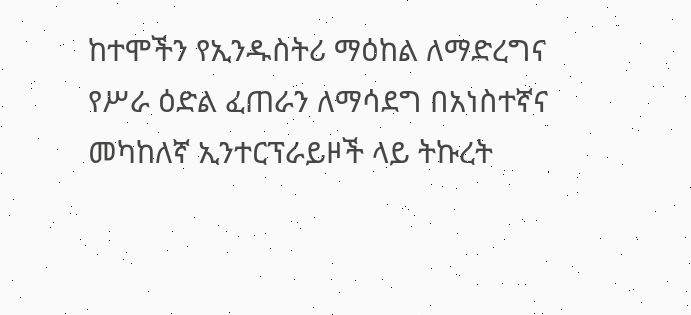ከተሞችን የኢንዱስትሪ ማዕከል ለማድረግና የሥራ ዕድል ፈጠራን ለማሳደግ በአነስተኛና መካከለኛ ኢንተርፕራይዞች ላይ ትኩረት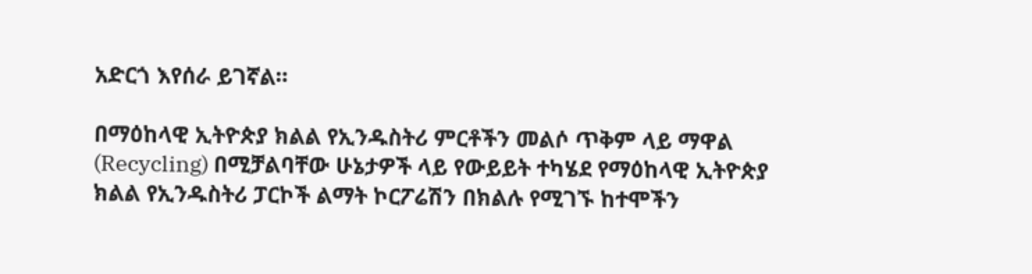አድርጎ እየሰራ ይገኛል።

በማዕከላዊ ኢትዮጵያ ክልል የኢንዱስትሪ ምርቶችን መልሶ ጥቅም ላይ ማዋል (Recycling) በሚቻልባቸው ሁኔታዎች ላይ የውይይት ተካሄደ የማዕከላዊ ኢትዮጵያ ክልል የኢንዱስትሪ ፓርኮች ልማት ኮርፖሬሽን በክልሉ የሚገኙ ከተሞችን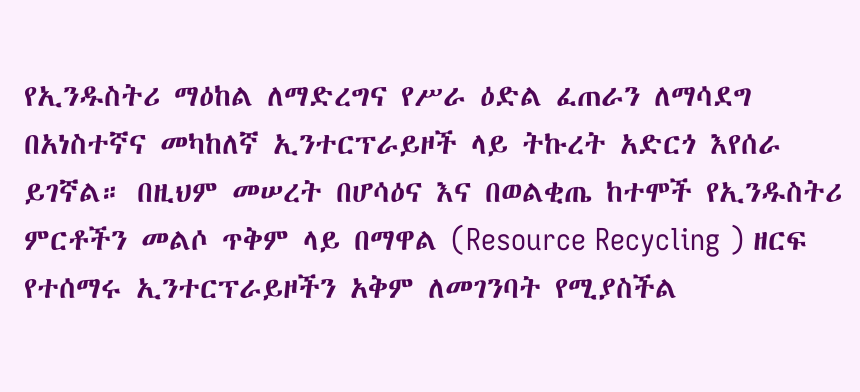የኢንዱስትሪ ማዕከል ለማድረግና የሥራ ዕድል ፈጠራን ለማሳደግ በአነስተኛና መካከለኛ ኢንተርፕራይዞች ላይ ትኩረት አድርጎ እየሰራ ይገኛል። በዚህም መሠረት በሆሳዕና እና በወልቂጤ ከተሞች የኢንዱስትሪ ምርቶችን መልሶ ጥቅም ላይ በማዋል (Resource Recycling ) ዘርፍ የተሰማሩ ኢንተርፕራይዞችን አቅም ለመገንባት የሚያስችል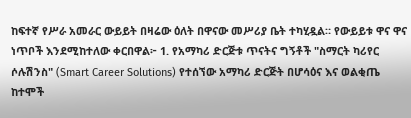ከፍተኛ የሥራ አመራር ውይይት በዛሬው ዕለት በዋናው መሥሪያ ቤት ተካሂዷል። የውይይቱ ዋና ዋና ነጥቦች እንደሚከተለው ቀርበዋል፦ 1. የአማካሪ ድርጅቱ ጥናትና ግኝቶች "ስማርት ካሪየር ሶሉሽንስ" (Smart Career Solutions) የተሰኘው አማካሪ ድርጅት በሆሳዕና እና ወልቂጤ ከተሞች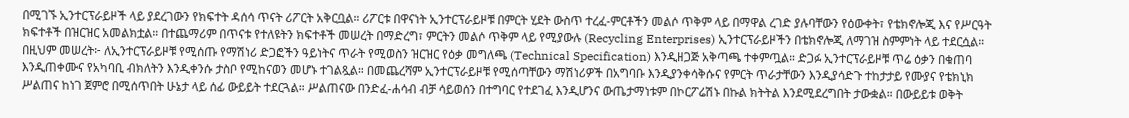በሚገኙ ኢንተርፕራይዞች ላይ ያደረገውን የክፍተት ዳሰሳ ጥናት ሪፖርት አቅርቧል። ሪፖርቱ በዋናነት ኢንተርፕራይዞቹ በምርት ሂደት ውስጥ ተረፈ-ምርቶችን መልሶ ጥቅም ላይ በማዋል ረገድ ያሉባቸውን የዕውቀት፣ የቴክኖሎጂ እና የሥርዓት ክፍተቶች በዝርዝር አመልክቷል። በተጨማሪም በጥናቱ የተለዩትን ክፍተቶች መሠረት በማድረግ፣ ምርትን መልሶ ጥቅም ላይ የሚያውሉ (Recycling Enterprises) ኢንተርፕራይዞችን በቴክኖሎጂ ለማገዝ ስምምነት ላይ ተደርሷል። በዚህም መሠረት፦ ለኢንተርፕራይዞቹ የሚሰጡ የማሽነሪ ድጋፎችን ዓይነትና ጥራት የሚወስን ዝርዝር የዕቃ መግለጫ (Technical Specification) እንዲዘጋጅ አቅጣጫ ተቀምጧል። ድጋፉ ኢንተርፕራይዞቹ ጥሬ ዕቃን በቁጠባ እንዲጠቀሙና የአካባቢ ብክለትን እንዲቀንሱ ታስቦ የሚከናወን መሆኑ ተገልጿል። በመጨረሻም ኢንተርፕራይዞቹ የሚሰጣቸውን ማሽነሪዎች በአግባቡ እንዲያንቀሳቅሱና የምርት ጥራታቸውን እንዲያሳድጉ ተከታታይ የሙያና የቴክኒክ ሥልጠና ከነገ ጀምሮ በሚሰጥበት ሁኔታ ላይ ሰፊ ውይይት ተደርጓል። ሥልጠናው በንድፈ-ሐሳብ ብቻ ሳይወሰን በተግባር የተደገፈ እንዲሆንና ውጤታማነቱም በኮርፖሬሽኑ በኩል ክትትል እንደሚደረግበት ታውቋል። በውይይቱ ወቅት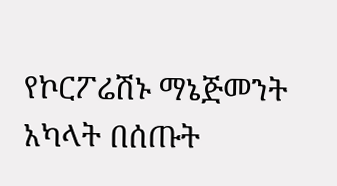የኮርፖሬሽኑ ማኔጅመንት አካላት በሰጡት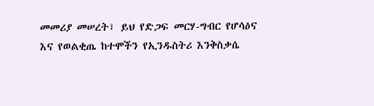መመሪያ መሠረት፣ ይህ የድጋፍ መርሃ-ግብር የሆሳዕና እና የወልቂጤ ከተሞችን የኢንዱስትሪ እንቅስቃሴ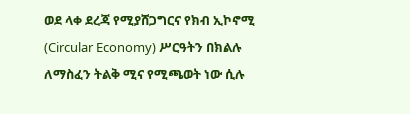ወደ ላቀ ደረጃ የሚያሸጋግርና የክብ ኢኮኖሚ (Circular Economy) ሥርዓትን በክልሉ ለማስፈን ትልቅ ሚና የሚጫወት ነው ሲሉ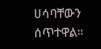ሀሳባቸውን ሰጥተዋል።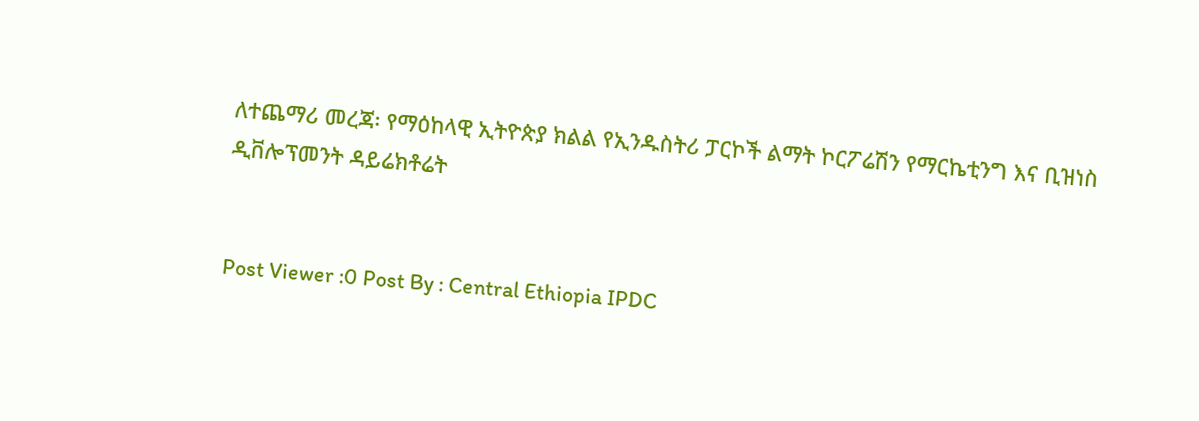ለተጨማሪ መረጃ፡ የማዕከላዊ ኢትዮጵያ ክልል የኢንዱስትሪ ፓርኮች ልማት ኮርፖሬሽን የማርኬቲንግ እና ቢዝነስ ዲቨሎፕመንት ዳይሬክቶሬት


Post Viewer :0 Post By : Central Ethiopia IPDC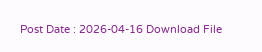Post Date : 2026-04-16 Download File